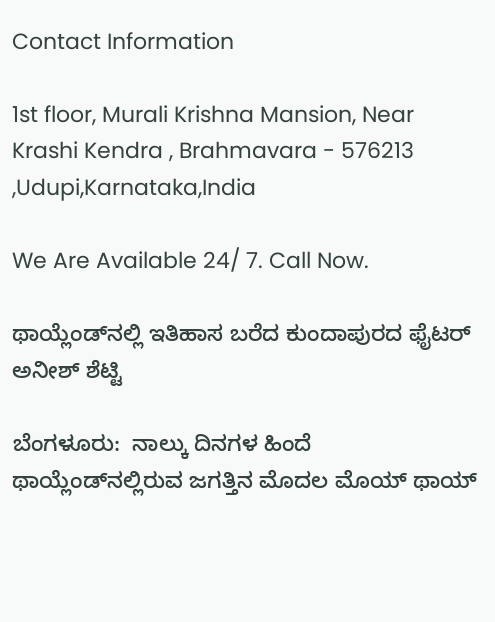Contact Information

1st floor, Murali Krishna Mansion, Near Krashi Kendra , Brahmavara - 576213 ,Udupi,Karnataka,India

We Are Available 24/ 7. Call Now.

ಥಾಯ್ಲೆಂಡ್‌ನಲ್ಲಿ ಇತಿಹಾಸ ಬರೆದ ಕುಂದಾಪುರದ ಫೈಟರ್‌ ಅನೀಶ್‌ ಶೆಟ್ಟಿ

ಬೆಂಗಳೂರು:  ನಾಲ್ಕು ದಿನಗಳ ಹಿಂದೆ ಥಾಯ್ಲೆಂಡ್‌ನಲ್ಲಿರುವ ಜಗತ್ತಿನ ಮೊದಲ ಮೊಯ್‌ ಥಾಯ್‌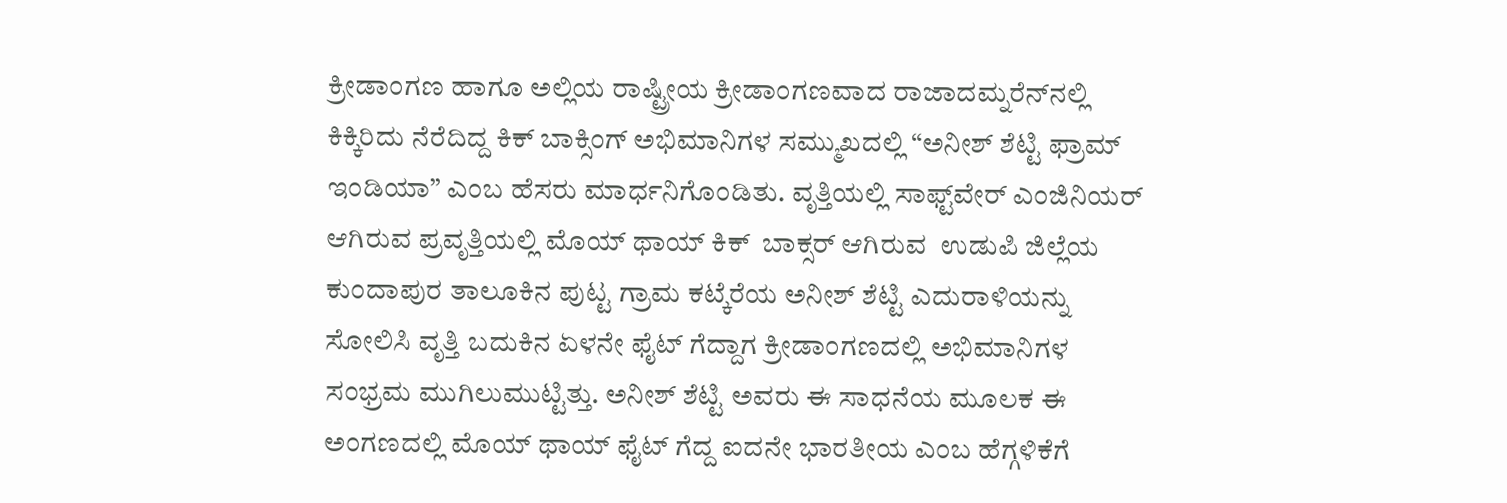ಕ್ರೀಡಾಂಗಣ ಹಾಗೂ ಅಲ್ಲಿಯ ರಾಷ್ಟ್ರೀಯ ಕ್ರೀಡಾಂಗಣವಾದ ರಾಜಾದಮ್ನರೆನ್‌ನಲ್ಲಿ ಕಿಕ್ಕಿರಿದು ನೆರೆದಿದ್ದ ಕಿಕ್‌ ಬಾಕ್ಸಿಂಗ್‌ ಅಭಿಮಾನಿಗಳ ಸಮ್ಮುಖದಲ್ಲಿ “ಅನೀಶ್‌ ಶೆಟ್ಟಿ ಫ್ರಾಮ್‌ ಇಂಡಿಯಾ” ಎಂಬ ಹೆಸರು ಮಾರ್ಧನಿಗೊಂಡಿತು. ವೃತ್ತಿಯಲ್ಲಿ ಸಾಫ್ಟ್‌ವೇರ್‌ ಎಂಜಿನಿಯರ್‌ ಆಗಿರುವ ಪ್ರವೃತ್ತಿಯಲ್ಲಿ ಮೊಯ್ ಥಾಯ್ ಕಿಕ್  ಬಾಕ್ಸರ್‌ ಆಗಿರುವ  ಉಡುಪಿ ಜಿಲ್ಲೆಯ ಕುಂದಾಪುರ ತಾಲೂಕಿನ ಪುಟ್ಟ ಗ್ರಾಮ ಕಟ್ಕೆರೆಯ ಅನೀಶ್‌ ಶೆಟ್ಟಿ ಎದುರಾಳಿಯನ್ನು ಸೋಲಿಸಿ ವೃತ್ತಿ ಬದುಕಿನ ಏಳನೇ ಫೈಟ್‌ ಗೆದ್ದಾಗ ಕ್ರೀಡಾಂಗಣದಲ್ಲಿ ಅಭಿಮಾನಿಗಳ ಸಂಭ್ರಮ ಮುಗಿಲುಮುಟ್ಟಿತ್ತು. ಅನೀಶ್‌ ಶೆಟ್ಟಿ ಅವರು ಈ ಸಾಧನೆಯ ಮೂಲಕ ಈ ಅಂಗಣದಲ್ಲಿ ಮೊಯ್‌ ಥಾಯ್‌ ಫೈಟ್‌ ಗೆದ್ದ ಐದನೇ ಭಾರತೀಯ ಎಂಬ ಹೆಗ್ಗಳಿಕೆಗೆ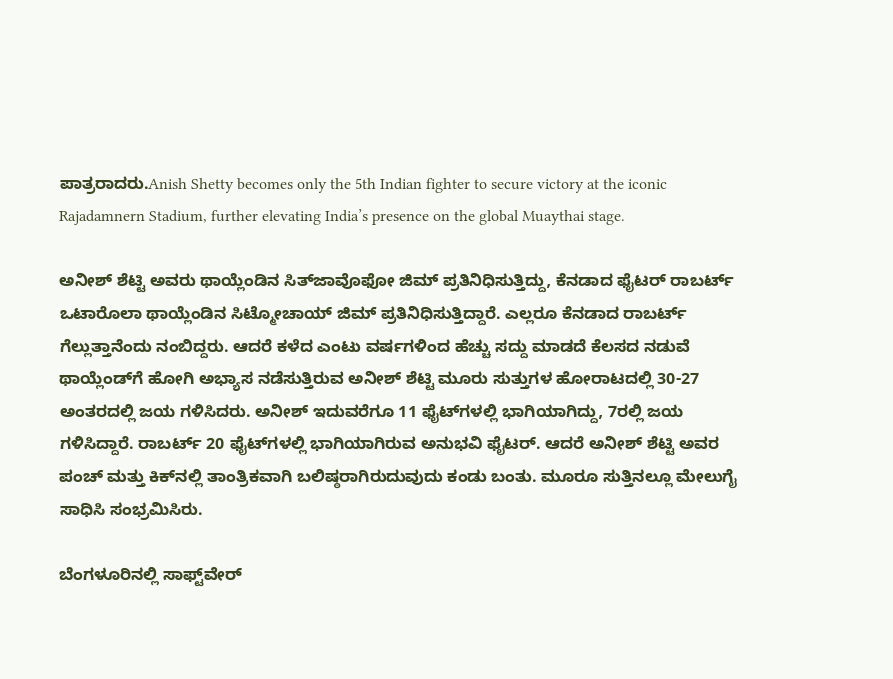ಪಾತ್ರರಾದರು.Anish Shetty becomes only the 5th Indian fighter to secure victory at the iconic Rajadamnern Stadium, further elevating India’s presence on the global Muaythai stage.

ಅನೀಶ್‌ ಶೆಟ್ಟಿ ಅವರು ಥಾಯ್ಲೆಂಡಿನ ಸಿತ್‌ಜಾವೊಫೋ ಜಿಮ್‌ ಪ್ರತಿನಿಧಿಸುತ್ತಿದ್ದು, ಕೆನಡಾದ ಫೈಟರ್‌ ರಾಬರ್ಟ್‌ ಒಟಾರೊಲಾ ಥಾಯ್ಲೆಂಡಿನ ಸಿಟ್ಮೋಚಾಯ್‌ ಜಿಮ್‌ ಪ್ರತಿನಿಧಿಸುತ್ತಿದ್ದಾರೆ. ಎಲ್ಲರೂ ಕೆನಡಾದ ರಾಬರ್ಟ್‌ ಗೆಲ್ಲುತ್ತಾನೆಂದು ನಂಬಿದ್ದರು. ಆದರೆ ಕಳೆದ ಎಂಟು ವರ್ಷಗಳಿಂದ ಹೆಚ್ಚು ಸದ್ದು ಮಾಡದೆ ಕೆಲಸದ ನಡುವೆ ಥಾಯ್ಲೆಂಡ್‌ಗೆ ಹೋಗಿ ಅಭ್ಯಾಸ ನಡೆಸುತ್ತಿರುವ ಅನೀಶ್‌ ಶೆಟ್ಟಿ ಮೂರು ಸುತ್ತುಗಳ ಹೋರಾಟದಲ್ಲಿ 30-27 ಅಂತರದಲ್ಲಿ ಜಯ ಗಳಿಸಿದರು. ಅನೀಶ್‌ ಇದುವರೆಗೂ 11 ಫೈಟ್‌ಗಳಲ್ಲಿ ಭಾಗಿಯಾಗಿದ್ದು, 7ರಲ್ಲಿ ಜಯ ಗಳಿಸಿದ್ದಾರೆ. ರಾಬರ್ಟ್‌ 20 ಫೈಟ್‌ಗಳಲ್ಲಿ ಭಾಗಿಯಾಗಿರುವ ಅನುಭವಿ ಫೈಟರ್‌. ಆದರೆ ಅನೀಶ್‌ ಶೆಟ್ಟಿ ಅವರ ಪಂಚ್‌ ಮತ್ತು ಕಿಕ್‌ನಲ್ಲಿ ತಾಂತ್ರಿಕವಾಗಿ ಬಲಿಷ್ಠರಾಗಿರುದುವುದು ಕಂಡು ಬಂತು. ಮೂರೂ ಸುತ್ತಿನಲ್ಲೂ ಮೇಲುಗೈ ಸಾಧಿಸಿ ಸಂಭ್ರಮಿಸಿರು.

ಬೆಂಗಳೂರಿನಲ್ಲಿ ಸಾಫ್ಟ್‌ವೇರ್‌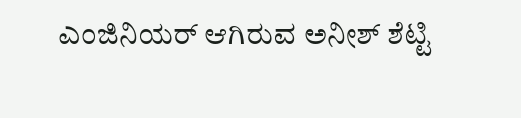ಎಂಜಿನಿಯರ್‌ ಆಗಿರುವ ಅನೀಶ್‌ ಶೆಟ್ಟಿ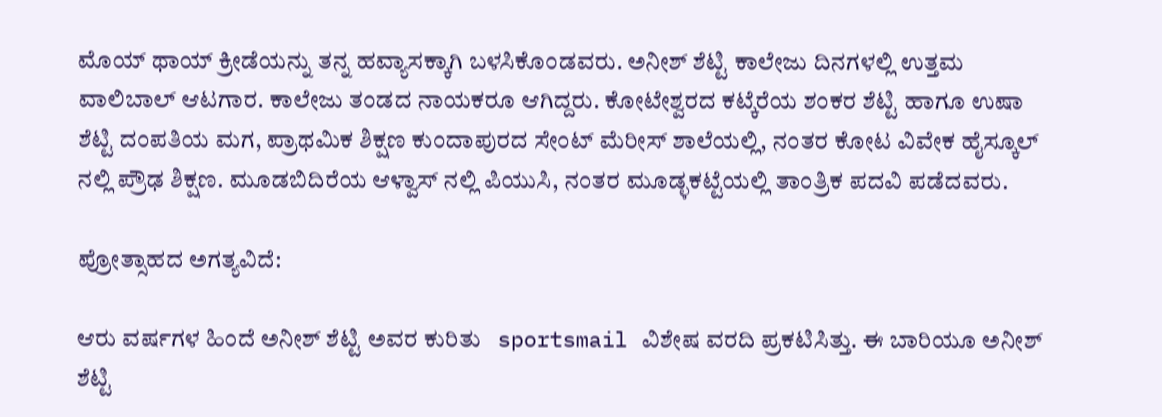ಮೊಯ್ ಥಾಯ್ ಕ್ರೀಡೆಯನ್ನು ತನ್ನ ಹವ್ಯಾಸಕ್ಕಾಗಿ ಬಳಸಿಕೊಂಡವರು. ಅನೀಶ್ ಶೆಟ್ಟಿ ಕಾಲೇಜು ದಿನಗಳಲ್ಲಿ ಉತ್ತಮ ವಾಲಿಬಾಲ್ ಆಟಗಾರ. ಕಾಲೇಜು ತಂಡದ ನಾಯಕರೂ ಆಗಿದ್ದರು. ಕೋಟೇಶ್ವರದ ಕಟ್ಕೆರೆಯ ಶಂಕರ ಶೆಟ್ಟಿ ಹಾಗೂ ಉಷಾ ಶೆಟ್ಟಿ ದಂಪತಿಯ ಮಗ, ಪ್ರಾಥಮಿಕ ಶಿಕ್ಷಣ ಕುಂದಾಪುರದ ಸೇಂಟ್ ಮೆರೀಸ್ ಶಾಲೆಯಲ್ಲಿ, ನಂತರ ಕೋಟ ವಿವೇಕ ಹೈಸ್ಕೂಲ್ ನಲ್ಲಿ ಪ್ರೌಢ ಶಿಕ್ಷಣ. ಮೂಡಬಿದಿರೆಯ ಆಳ್ವಾಸ್ ನಲ್ಲಿ ಪಿಯುಸಿ, ನಂತರ ಮೂಡ್ಳಕಟ್ಟೆಯಲ್ಲಿ ತಾಂತ್ರಿಕ ಪದವಿ ಪಡೆದವರು.

ಪ್ರೋತ್ಸಾಹದ ಅಗತ್ಯವಿದೆ:

ಆರು ವರ್ಷಗಳ ಹಿಂದೆ ಅನೀಶ್‌ ಶೆಟ್ಟಿ ಅವರ ಕುರಿತು   sportsmail ವಿಶೇಷ ವರದಿ ಪ್ರಕಟಿಸಿತ್ತು. ಈ ಬಾರಿಯೂ ಅನೀಶ್‌ ಶೆಟ್ಟಿ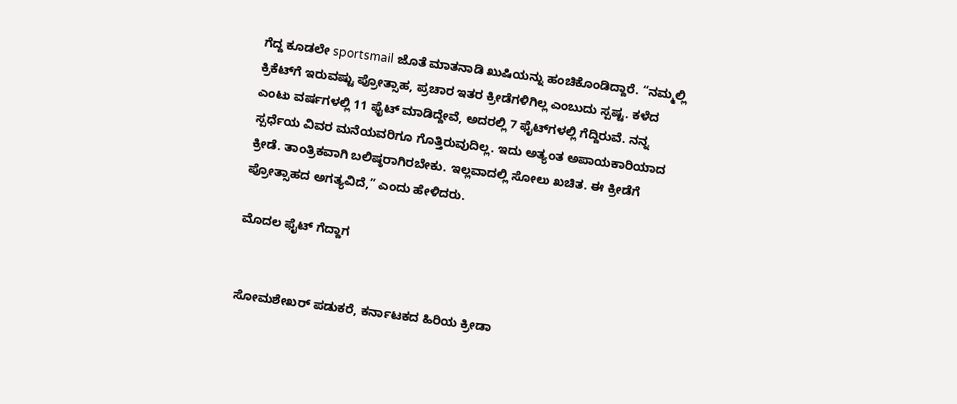ಗೆದ್ದ ಕೂಡಲೇ sportsmail ಜೊತೆ ಮಾತನಾಡಿ ಖುಷಿಯನ್ನು ಹಂಚಿಕೊಂಡಿದ್ದಾರೆ. “ನಮ್ಮಲ್ಲಿ ಕ್ರಿಕೆಟ್‌ಗೆ ಇರುವಷ್ಟು ಪ್ರೋತ್ಸಾಹ, ಪ್ರಚಾರ ಇತರ ಕ್ರೀಡೆಗಳಿಗಿಲ್ಲ ಎಂಬುದು ಸ್ಪಷ್ಟ. ಕಳೆದ ಎಂಟು ವರ್ಷಗಳಲ್ಲಿ 11 ಫೈಟ್‌ ಮಾಡಿದ್ದೇವೆ, ಅದರಲ್ಲಿ 7 ಫೈಟ್‌ಗಳಲ್ಲಿ ಗೆದ್ದಿರುವೆ. ನನ್ನ ಸ್ಪರ್ಧೆಯ ವಿವರ ಮನೆಯವರಿಗೂ ಗೊತ್ತಿರುವುದಿಲ್ಲ. ಇದು ಅತ್ಯಂತ ಅಪಾಯಕಾರಿಯಾದ ಕ್ರೀಡೆ. ತಾಂತ್ರಿಕವಾಗಿ ಬಲಿಷ್ಠರಾಗಿರಬೇಕು. ಇಲ್ಲವಾದಲ್ಲಿ ಸೋಲು ಖಚಿತ. ಈ ಕ್ರೀಡೆಗೆ ಪ್ರೋತ್ಸಾಹದ ಅಗತ್ಯವಿದೆ,” ಎಂದು ಹೇಳಿದರು.

ಮೊದಲ ಫೈಟ್‌ ಗೆದ್ದಾಗ


ಸೋಮಶೇಖರ್‌ ಪಡುಕರೆ, ಕರ್ನಾಟಕದ ಹಿರಿಯ ಕ್ರೀಡಾ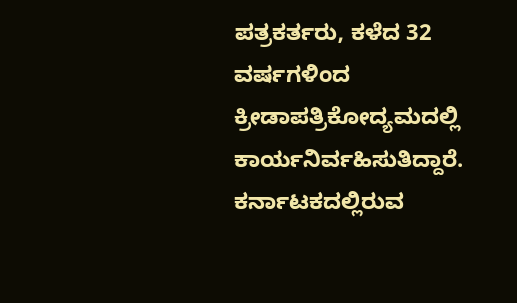ಪತ್ರಕರ್ತರು, ಕಳೆದ 32 ವರ್ಷಗಳಿಂದ ಕ್ರೀಡಾಪತ್ರಿಕೋದ್ಯಮದಲ್ಲಿ ಕಾರ್ಯನಿರ್ವಹಿಸುತಿದ್ದಾರೆ. ಕರ್ನಾಟಕದಲ್ಲಿರುವ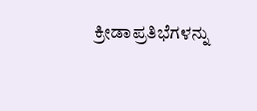ಕ್ರೀಡಾಪ್ರತಿಭೆಗಳನ್ನು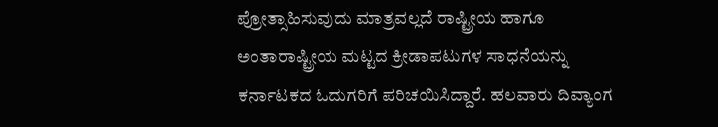ಪ್ರೋತ್ಸಾಹಿಸುವುದು ಮಾತ್ರವಲ್ಲದೆ ರಾಷ್ಟ್ರೀಯ ಹಾಗೂ ಅಂತಾರಾಷ್ಟ್ರೀಯ ಮಟ್ಟದ ಕ್ರೀಡಾಪಟುಗಳ ಸಾಧನೆಯನ್ನು ಕರ್ನಾಟಕದ ಓದುಗರಿಗೆ ಪರಿಚಯಿಸಿದ್ದಾರೆ. ಹಲವಾರು ದಿವ್ಯಾಂಗ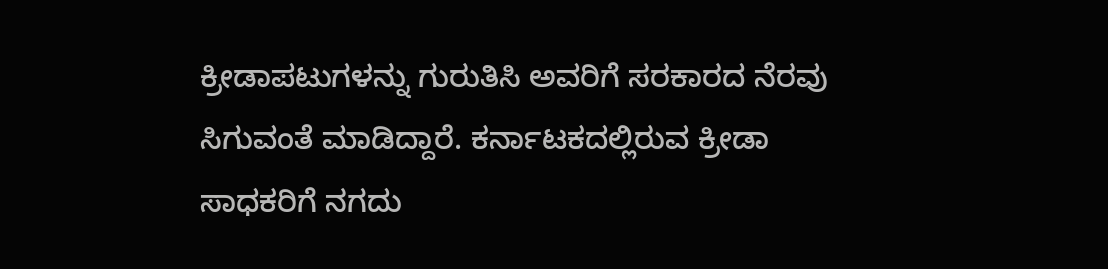ಕ್ರೀಡಾಪಟುಗಳನ್ನು ಗುರುತಿಸಿ ಅವರಿಗೆ ಸರಕಾರದ ನೆರವು ಸಿಗುವಂತೆ ಮಾಡಿದ್ದಾರೆ. ಕರ್ನಾಟಕದಲ್ಲಿರುವ ಕ್ರೀಡಾ ಸಾಧಕರಿಗೆ ನಗದು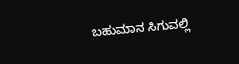ಬಹುಮಾನ ಸಿಗುವಲ್ಲಿ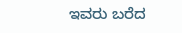ಇವರು ಬರೆದ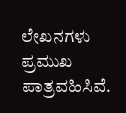ಲೇಖನಗಳು ಪ್ರಮುಖ ಪಾತ್ರವಹಿಸಿವೆ.